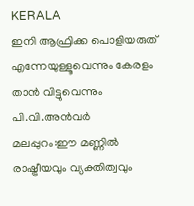KERALA
ഇനി ആഫ്രിക്ക പൊളിയരുത് എന്നേയുള്ളൂവെന്നും കേരളം താൻ വിട്ടുവെന്നും പി.വി.അൻവർ
മലപ്പുറം:ഈ മണ്ണിൽ രാഷ്ട്രീയവും വ്യക്തിത്വവും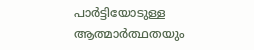പാർട്ടിയോടുള്ള ആത്മാർത്ഥതയും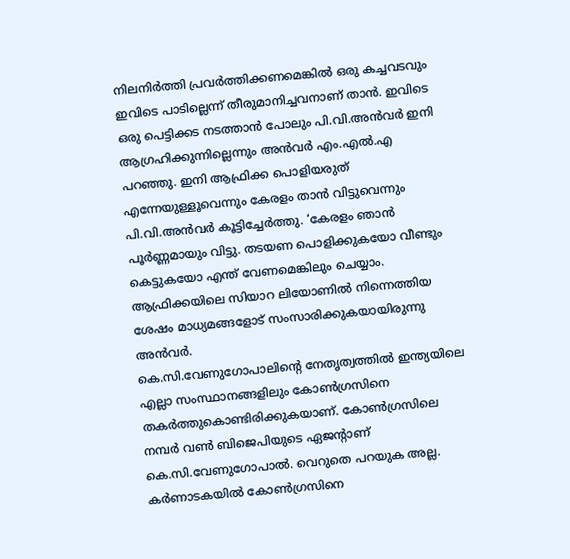നിലനിർത്തി പ്രവർത്തിക്കണമെങ്കിൽ ഒരു കച്ചവടവും ഇവിടെ പാടില്ലെന്ന് തീരുമാനിച്ചവനാണ് താൻ. ഇവിടെ ഒരു പെട്ടിക്കട നടത്താൻ പോലും പി.വി.അൻവർ ഇനി ആഗ്രഹിക്കുന്നില്ലെന്നും അൻവർ എം.എൽ.എ പറഞ്ഞു. ഇനി ആഫ്രിക്ക പൊളിയരുത് എന്നേയുള്ളൂവെന്നും കേരളം താൻ വിട്ടുവെന്നും പി.വി.അൻവർ കൂട്ടിച്ചേർത്തു. ‘കേരളം ഞാൻ പൂർണ്ണമായും വിട്ടു. തടയണ പൊളിക്കുകയോ വീണ്ടും കെട്ടുകയോ എന്ത് വേണമെങ്കിലും ചെയ്യാം. ആഫ്രിക്കയിലെ സിയാറ ലിയോണിൽ നിന്നെത്തിയ ശേഷം മാധ്യമങ്ങളോട് സംസാരിക്കുകയായിരുന്നു അൻവർ.
കെ.സി.വേണുഗോപാലിന്റെ നേതൃത്വത്തിൽ ഇന്ത്യയിലെ എല്ലാ സംസ്ഥാനങ്ങളിലും കോൺഗ്രസിനെ തകർത്തുകൊണ്ടിരിക്കുകയാണ്. കോൺഗ്രസിലെ നമ്പർ വൺ ബിജെപിയുടെ ഏജന്റാണ് കെ.സി.വേണുഗോപാൽ. വെറുതെ പറയുക അല്ല. കർണാടകയിൽ കോൺഗ്രസിനെ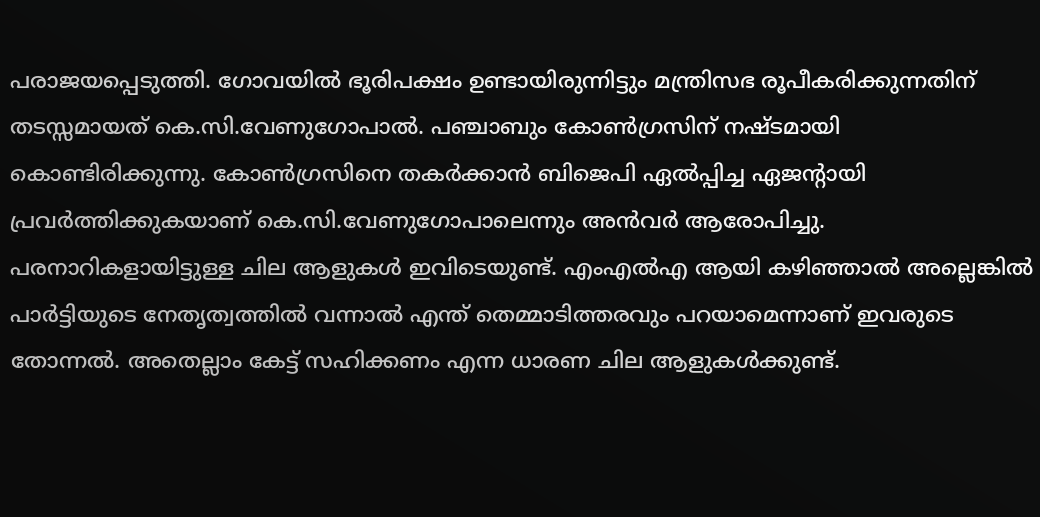പരാജയപ്പെടുത്തി. ഗോവയിൽ ഭൂരിപക്ഷം ഉണ്ടായിരുന്നിട്ടും മന്ത്രിസഭ രൂപീകരിക്കുന്നതിന് തടസ്സമായത് കെ.സി.വേണുഗോപാൽ. പഞ്ചാബും കോൺഗ്രസിന് നഷ്ടമായി കൊണ്ടിരിക്കുന്നു. കോൺഗ്രസിനെ തകർക്കാൻ ബിജെപി ഏൽപ്പിച്ച ഏജന്റായി പ്രവർത്തിക്കുകയാണ് കെ.സി.വേണുഗോപാലെന്നും അൻവർ ആരോപിച്ചു.
പരനാറികളായിട്ടുള്ള ചില ആളുകൾ ഇവിടെയുണ്ട്. എംഎൽഎ ആയി കഴിഞ്ഞാൽ അല്ലെങ്കിൽ പാർട്ടിയുടെ നേതൃത്വത്തിൽ വന്നാൽ എന്ത് തെമ്മാടിത്തരവും പറയാമെന്നാണ് ഇവരുടെ തോന്നൽ. അതെല്ലാം കേട്ട് സഹിക്കണം എന്ന ധാരണ ചില ആളുകൾക്കുണ്ട്.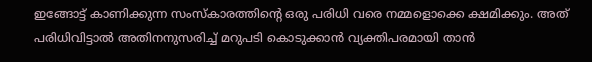ഇങ്ങോട്ട് കാണിക്കുന്ന സംസ്കാരത്തിന്റെ ഒരു പരിധി വരെ നമ്മളൊക്കെ ക്ഷമിക്കും. അത് പരിധിവിട്ടാൽ അതിനനുസരിച്ച് മറുപടി കൊടുക്കാൻ വ്യക്തിപരമായി താൻ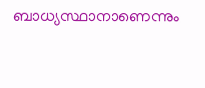ബാധ്യസ്ഥാനാണെന്നും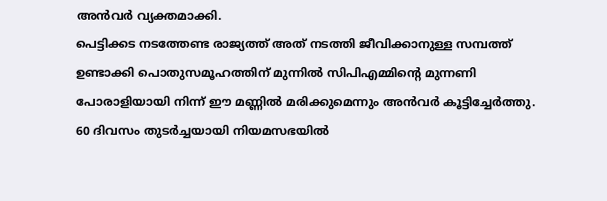അൻവർ വ്യക്തമാക്കി.
പെട്ടിക്കട നടത്തേണ്ട രാജ്യത്ത് അത് നടത്തി ജീവിക്കാനുള്ള സമ്പത്ത് ഉണ്ടാക്കി പൊതുസമൂഹത്തിന് മുന്നിൽ സിപിഎമ്മിന്റെ മുന്നണി പോരാളിയായി നിന്ന് ഈ മണ്ണിൽ മരിക്കുമെന്നും അൻവർ കൂട്ടിച്ചേർത്തു.
60 ദിവസം തുടർച്ചയായി നിയമസഭയിൽ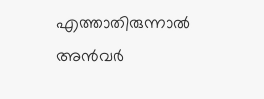എത്താതിരുന്നാൽ അൻവർ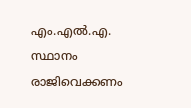എം.എൽ.എ. സ്ഥാനം രാജിവെക്കണം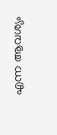എന്ന ആവശ്യം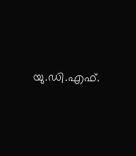യു.ഡി.എഫ്.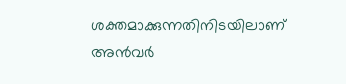ശക്തമാക്കുന്നതിനിടയിലാണ് അൻവർ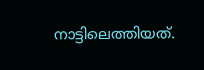നാട്ടിലെത്തിയത്.